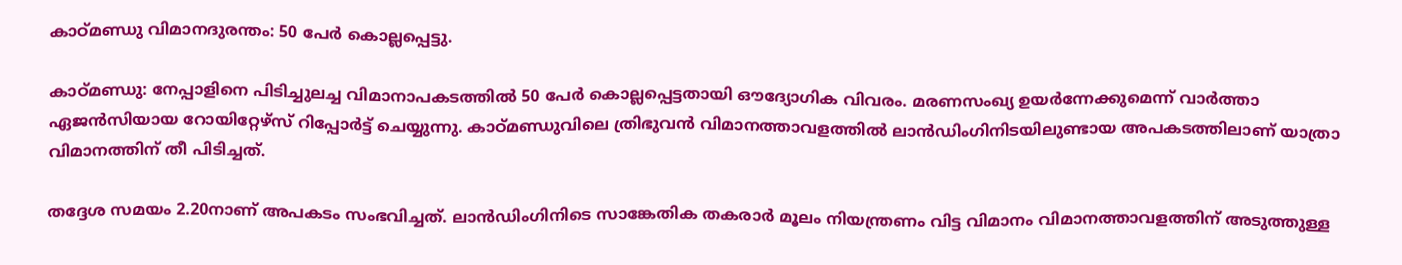കാഠ്മണ്ഡു വിമാനദുരന്തം: 50 പേര്‍ കൊല്ലപ്പെട്ടു.

കാഠ്മണ്ഡു: നേപ്പാളിനെ പിടിച്ചുലച്ച വിമാനാപകടത്തില്‍ 50 പേര്‍ കൊല്ലപ്പെട്ടതായി ഔദ്യോഗിക വിവരം. മരണസംഖ്യ ഉയര്‍ന്നേക്കുമെന്ന് വാര്‍ത്താ ഏജന്‍സിയായ റോയിറ്റേഴ്സ് റിപ്പോര്‍ട്ട് ചെയ്യുന്നു. കാഠ്മണ്ഡുവിലെ ത്രിഭുവന്‍ വിമാനത്താവളത്തില്‍ ലാന്‍ഡിംഗിനിടയിലുണ്ടായ അപകടത്തിലാണ് യാത്രാ വിമാനത്തിന് തീ പിടിച്ചത്.

തദ്ദേശ സമയം 2.20നാണ് അപകടം സംഭവിച്ചത്. ലാന്‍ഡിംഗിനിടെ സാങ്കേതിക തകരാര്‍ മൂലം നിയന്ത്രണം വിട്ട വിമാനം വിമാനത്താവളത്തിന് അടുത്തുള്ള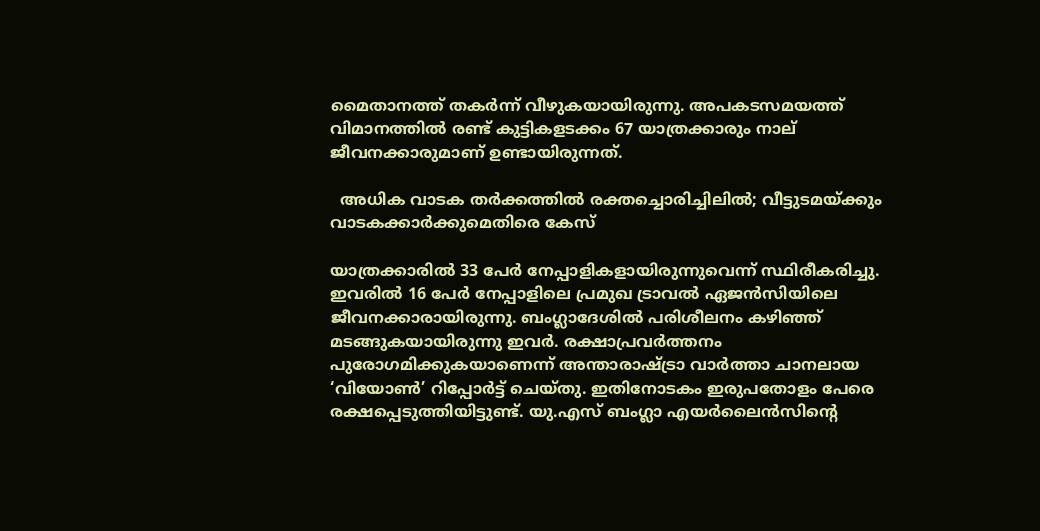മൈതാനത്ത് തകര്‍ന്ന് വീഴുകയായിരുന്നു. അപകടസമയത്ത് വിമാനത്തില്‍ രണ്ട് കുട്ടികളടക്കം 67 യാത്രക്കാരും നാല് ജീവനക്കാരുമാണ് ഉണ്ടായിരുന്നത്.

  അധിക വാടക തർക്കത്തിൽ രക്തച്ചൊരിച്ചിലിൽ; വീട്ടുടമയ്ക്കും വാടകക്കാർക്കുമെതിരെ കേസ്

യാത്രക്കാരില്‍ 33 പേര്‍ നേപ്പാളികളായിരുന്നുവെന്ന് സ്ഥിരീകരിച്ചു. ഇവരില്‍ 16 പേര്‍ നേപ്പാളിലെ പ്രമുഖ ട്രാവല്‍ ഏജന്‍സിയിലെ ജീവനക്കാരായിരുന്നു. ബംഗ്ലാദേശില്‍ പരിശീലനം കഴിഞ്ഞ് മടങ്ങുകയായിരുന്നു ഇവര്‍. രക്ഷാപ്രവര്‍ത്തനം പുരോഗമിക്കുകയാണെന്ന് അന്താരാഷ്ട്രാ വാര്‍ത്താ ചാനലായ ‘വിയോണ്‍’ റിപ്പോര്‍ട്ട് ചെയ്തു. ഇതിനോടകം ഇരുപതോളം പേരെ രക്ഷപ്പെടുത്തിയിട്ടുണ്ട്. യു.എസ് ബംഗ്ലാ എയര്‍ലൈന്‍സിന്‍റെ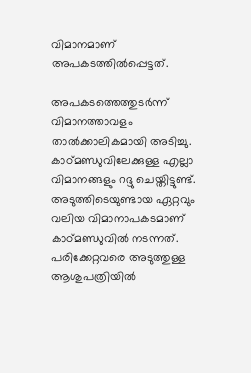വിമാനമാണ് അപകടത്തില്‍പ്പെട്ടത്.

അപകടത്തെത്തുടര്‍ന്ന് വിമാനത്താവളം താല്‍ക്കാലികമായി അടിച്ചു. കാഠ്മണ്ഡുവിലേക്കുള്ള എല്ലാ വിമാനങ്ങളും റദ്ദു ചെയ്തിട്ടുണ്ട്. അടുത്തിടെയുണ്ടായ ഏറ്റവും വലിയ വിമാനാപകടമാണ് കാഠ്മണ്ഡുവില്‍ നടന്നത്. പരിക്കേറ്റവരെ അടുത്തുള്ള ആശുപത്രിയില്‍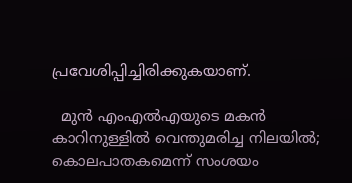പ്രവേശിപ്പിച്ചിരിക്കുകയാണ്.

  മുൻ എംഎൽഎയുടെ മകൻ കാറിനുള്ളിൽ വെന്തുമരിച്ച നിലയിൽ; കൊലപാതകമെന്ന് സംശയം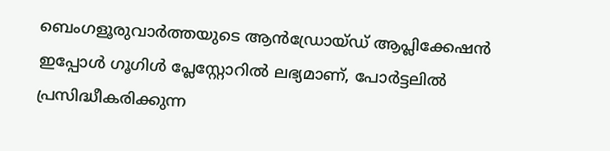ബെംഗളൂരുവാർത്തയുടെ ആൻഡ്രോയ്ഡ് ആപ്ലിക്കേഷൻ ഇപ്പോൾ ഗൂഗിൾ പ്ലേസ്റ്റോറിൽ ലഭ്യമാണ്, പോർട്ടലിൽ പ്രസിദ്ധീകരിക്കുന്ന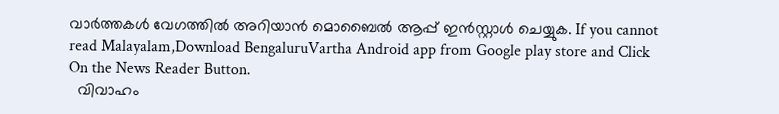വാർത്തകൾ വേഗത്തിൽ അറിയാൻ മൊബൈൽ ആപ്പ് ഇൻസ്റ്റാൾ ചെയ്യുക. If you cannot read Malayalam,Download BengaluruVartha Android app from Google play store and Click On the News Reader Button.
  വിവാഹം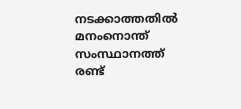നടക്കാത്തതിൽ മനംനൊന്ത് സംസ്ഥാനത്ത് രണ്ട്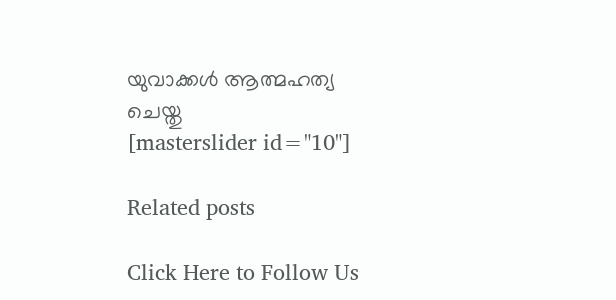യുവാക്കൾ ആത്മഹത്യ ചെയ്തു
[masterslider id="10"]

Related posts

Click Here to Follow Us